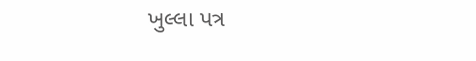ખુલ્લા પત્ર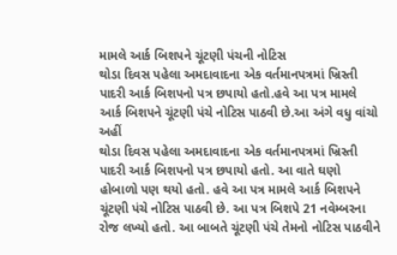મામલે આર્ક બિશપને ચૂંટણી પંચની નોટિસ
થોડા દિવસ પહેલા અમદાવાદના એક વર્તમાનપત્રમાં ખ્રિસ્તી પાદરી આર્ક બિશપનો પત્ર છપાયો હતો.હવે આ પત્ર મામલે આર્ક બિશપને ચૂંટણી પંચે નોટિસ પાઠવી છે.આ અંગે વધુ વાંચો અહીં
થોડા દિવસ પહેલા અમદાવાદના એક વર્તમાનપત્રમાં ખ્રિસ્તી પાદરી આર્ક બિશપનો પત્ર છપાયો હતો. આ વાતે ઘણો હોબાળો પણ થયો હતો. હવે આ પત્ર મામલે આર્ક બિશપને ચૂંટણી પંચે નોટિસ પાઠવી છે. આ પત્ર બિશપે 21 નવેમ્બરના રોજ લખ્યો હતો. આ બાબતે ચૂંટણી પંચે તેમનો નોટિસ પાઠવીને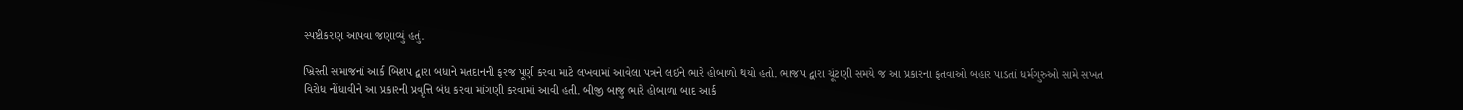સ્પષ્ટીકરણ આપવા જણાવ્યું હતું.

ખ્રિસ્તી સમાજનાં આર્ક બિશપ દ્વારા બધાને મતદાનની ફરજ પૂર્ણ કરવા માટે લખવામાં આવેલા પત્રને લઇને ભારે હોબાળો થયો હતો. ભાજપ દ્વારા ચૂંટણી સમયે જ આ પ્રકારના ફતવાઓ બહાર પાડતાં ધર્મગુરુઓ સામે સખત વિરોધ નોંધાવીને આ પ્રકારની પ્રવૃત્તિ બંધ કરવા માંગણી કરવામાં આવી હતી. બીજી બાજુ ભારે હોબાળા બાદ આર્ક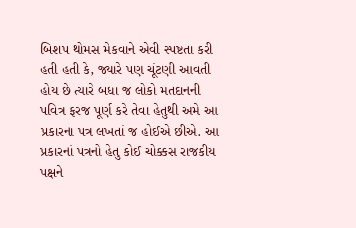બિશપ થોમસ મેકવાને એવી સ્પષ્ટતા કરી હતી હતી કે, જ્યારે પણ ચૂંટણી આવતી હોય છે ત્યારે બધા જ લોકો મતદાનની પવિત્ર ફરજ પૂર્ણ કરે તેવા હેતુથી અમે આ પ્રકારના પત્ર લખતાં જ હોઈએ છીએ. આ પ્રકારનાં પત્રનો હેતુ કોઈ ચોક્કસ રાજકીય પક્ષને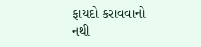ફાયદો કરાવવાનો નથી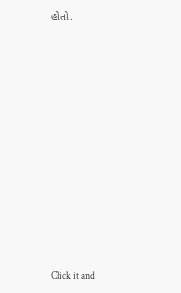હોતો.












Click it and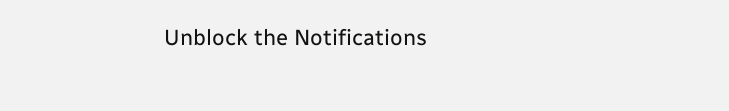Unblock the Notifications